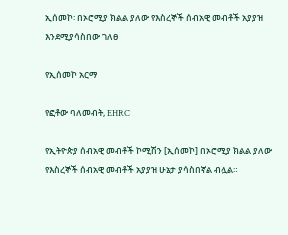ኢሰመኮ፡ በኦሮሚያ ክልል ያለው የእስረኞች ሰብአዊ መብቶች አያያዝ እንደሚያሳስበው ገለፀ

የኢሰመኮ አርማ

የፎቶው ባለመብት, EHRC

የኢትዮጵያ ሰብአዊ መብቶች ኮሚሽን [ኢሰመኮ] በኦሮሚያ ክልል ያለው የእስረኞች ሰብአዊ መብቶች አያያዝ ሁኔታ ያሳስበኛል ብሏል።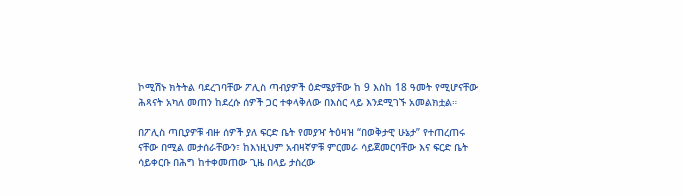ኮሚሽኑ ክትትል ባደረገባቸው ፖሊስ ጣብያዎች ዕድሜያቸው ከ 9 እስከ 18 ዓመት የሚሆናቸው ሕጻናት አካለ መጠን ከደረሱ ሰዎች ጋር ተቀላቅለው በእስር ላይ እንደሚገኙ አመልክቷል።

በፖሊስ ጣቢያዎቹ ብዙ ሰዎች ያለ ፍርድ ቤት የመያዣ ትዕዛዝ “በወቅታዊ ሁኔታ” የተጠረጠሩ ናቸው በሚል መታሰራቸውን፣ ከእነዚህም አብዛኛዎቹ ምርመራ ሳይጀመርባቸው እና ፍርድ ቤት ሳይቀርቡ በሕግ ከተቀመጠው ጊዜ በላይ ታስረው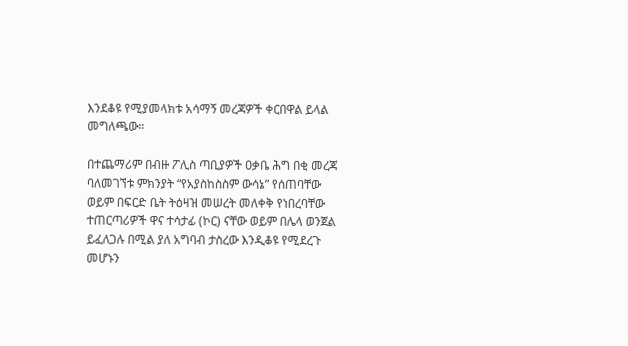እንደቆዩ የሚያመላክቱ አሳማኝ መረጃዎች ቀርበዋል ይላል መግለጫው።

በተጨማሪም በብዙ ፖሊስ ጣቢያዎች ዐቃቤ ሕግ በቂ መረጃ ባለመገኘቱ ምክንያት “የአያስከስስም ውሳኔ” የሰጠባቸው ወይም በፍርድ ቤት ትዕዛዝ መሠረት መለቀቅ የነበረባቸው ተጠርጣሪዎች ዋና ተሳታፊ (ኮር) ናቸው ወይም በሌላ ወንጀል ይፈለጋሉ በሚል ያለ አግባብ ታስረው እንዲቆዩ የሚደረጉ መሆኑን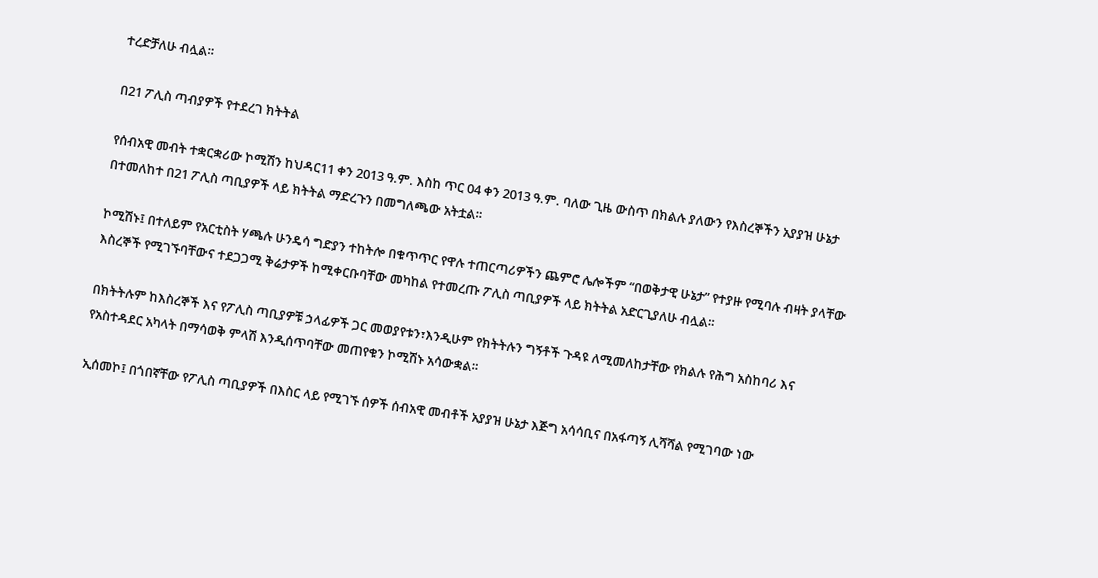ተረድቻለሁ ብሏል።

በ21 ፖሊስ ጣብያዎች የተደረገ ክትትል

የሰብአዊ መብት ተቋርቋሪው ኮሚሽን ከህዳር11 ቀን 2013 ዓ.ም. እስከ ጥር 04 ቀን 2013 ዓ.ም. ባለው ጊዜ ውስጥ በክልሉ ያለውን የእስረኞችን አያያዝ ሁኔታ በተመለከተ በ21 ፖሊስ ጣቢያዎች ላይ ክትትል ማድረጉን በመግለጫው አትቷል።

ኮሚሽኑ፤ በተለይም የአርቲስት ሃጫሉ ሁንዴሳ ግድያን ተከትሎ በቁጥጥር የዋሉ ተጠርጣሪዎችን ጨምሮ ሌሎችም “በወቅታዊ ሁኔታ” የተያዙ የሚባሉ ብዛት ያላቸው እስረኞች የሚገኙባቸውና ተደጋጋሚ ቅሬታዎች ከሚቀርቡባቸው መካከል የተመረጡ ፖሊስ ጣቢያዎች ላይ ክትትል አድርጊያለሁ ብሏል።

በክትትሉም ከእስረኞች እና የፖሊስ ጣቢያዎቹ ኃላፊዎች ጋር መወያየቱን፣እንዲሁም የክትትሉን ግኝቶች ጉዳዩ ለሚመለከታቸው የክልሉ የሕግ አስከባሪ እና የአስተዳደር አካላት በማሳወቅ ምላሽ እንዲሰጥባቸው መጠየቁን ኮሚሽኑ አሳውቋል።

ኢሰመኮ፤ በጎበኛቸው የፖሊስ ጣቢያዎች በእስር ላይ የሚገኙ ሰዎች ሰብአዊ መብቶች አያያዝ ሁኔታ እጅግ አሳሳቢና በአፋጣኝ ሊሻሻል የሚገባው ነው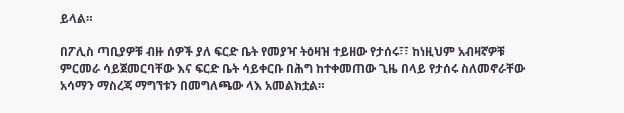ይላል።

በፖሊስ ጣቢያዎቹ ብዙ ሰዎች ያለ ፍርድ ቤት የመያዣ ትዕዛዝ ተይዘው የታሰሩ፣፣ ከነዚህም አብዛኛዎቹ ምርመራ ሳይጀመርባቸው እና ፍርድ ቤት ሳይቀርቡ በሕግ ከተቀመጠው ጊዜ በላይ የታሰሩ ስለመኖራቸው አሳማን ማስረጃ ማግኘቱን በመግለጫው ላእ አመልክቷል።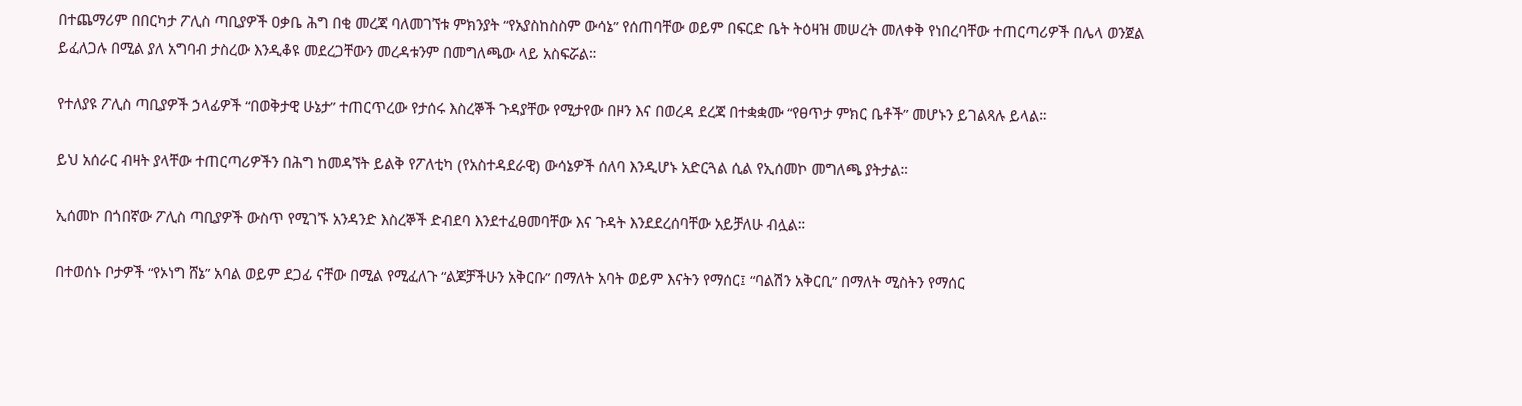በተጨማሪም በበርካታ ፖሊስ ጣቢያዎች ዐቃቤ ሕግ በቂ መረጃ ባለመገኘቱ ምክንያት “የአያስከስስም ውሳኔ” የሰጠባቸው ወይም በፍርድ ቤት ትዕዛዝ መሠረት መለቀቅ የነበረባቸው ተጠርጣሪዎች በሌላ ወንጀል ይፈለጋሉ በሚል ያለ አግባብ ታስረው እንዲቆዩ መደረጋቸውን መረዳቱንም በመግለጫው ላይ አስፍሯል።

የተለያዩ ፖሊስ ጣቢያዎች ኃላፊዎች “በወቅታዊ ሁኔታ” ተጠርጥረው የታሰሩ እስረኞች ጉዳያቸው የሚታየው በዞን እና በወረዳ ደረጃ በተቋቋሙ “የፀጥታ ምክር ቤቶች” መሆኑን ይገልጻሉ ይላል።

ይህ አሰራር ብዛት ያላቸው ተጠርጣሪዎችን በሕግ ከመዳኘት ይልቅ የፖለቲካ (የአስተዳደራዊ) ውሳኔዎች ሰለባ እንዲሆኑ አድርጓል ሲል የኢሰመኮ መግለጫ ያትታል።

ኢሰመኮ በጎበኛው ፖሊስ ጣቢያዎች ውስጥ የሚገኙ አንዳንድ እስረኞች ድብደባ እንደተፈፀመባቸው እና ጉዳት እንደደረሰባቸው አይቻለሁ ብሏል።

በተወሰኑ ቦታዎች “የኦነግ ሸኔ” አባል ወይም ደጋፊ ናቸው በሚል የሚፈለጉ “ልጆቻችሁን አቅርቡ” በማለት አባት ወይም እናትን የማሰር፤ “ባልሽን አቅርቢ” በማለት ሚስትን የማሰር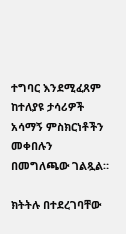ተግባር እንደሚፈጸም ከተለያዩ ታሳሪዎች አሳማኝ ምስክርነቶችን መቀበሉን በመግለጫው ገልጿል።

ክትትሉ በተደረገባቸው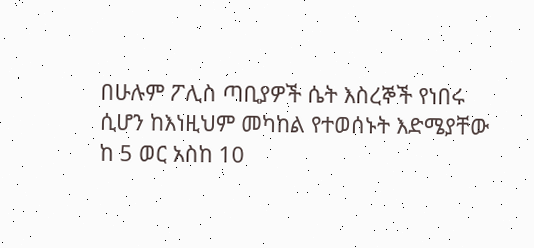በሁሉም ፖሊስ ጣቢያዎች ሴት እስረኞች የነበሩ ሲሆን ከእነዚህም መካከል የተወሰኑት እድሜያቸው ከ 5 ወር አስከ 10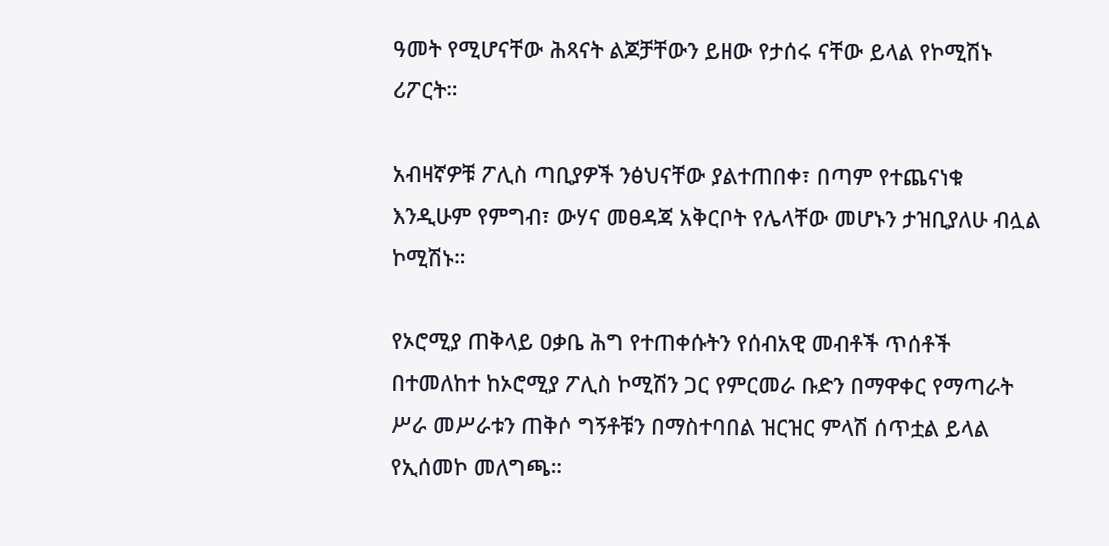ዓመት የሚሆናቸው ሕጻናት ልጆቻቸውን ይዘው የታሰሩ ናቸው ይላል የኮሚሽኑ ሪፖርት።

አብዛኛዎቹ ፖሊስ ጣቢያዎች ንፅህናቸው ያልተጠበቀ፣ በጣም የተጨናነቁ እንዲሁም የምግብ፣ ውሃና መፀዳጃ አቅርቦት የሌላቸው መሆኑን ታዝቢያለሁ ብሏል ኮሚሽኑ።

የኦሮሚያ ጠቅላይ ዐቃቤ ሕግ የተጠቀሱትን የሰብአዊ መብቶች ጥሰቶች በተመለከተ ከኦሮሚያ ፖሊስ ኮሚሽን ጋር የምርመራ ቡድን በማዋቀር የማጣራት ሥራ መሥራቱን ጠቅሶ ግኝቶቹን በማስተባበል ዝርዝር ምላሽ ሰጥቷል ይላል የኢሰመኮ መለግጫ።